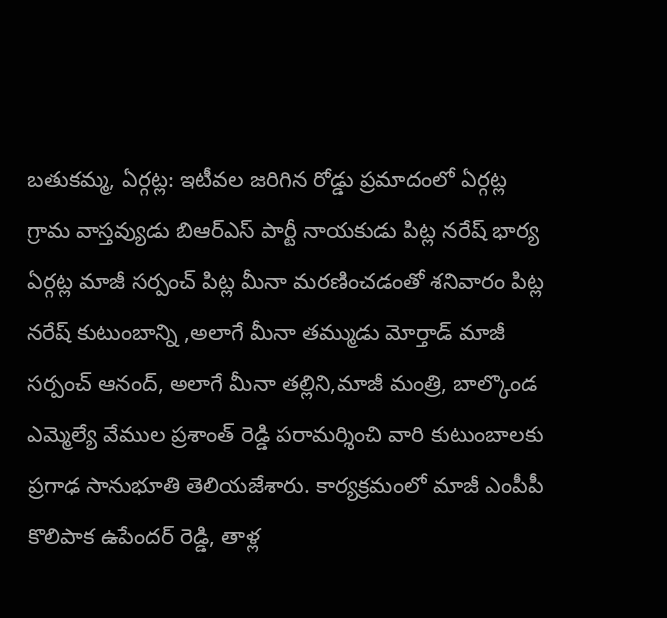బతుకమ్మ, ఏర్గట్ల: ఇటీవల జరిగిన రోడ్డు ప్రమాదంలో ఏర్గట్ల గ్రామ వాస్తవ్యుడు బిఆర్ఎస్ పార్టీ నాయకుడు పిట్ల నరేష్ భార్య ఏర్గట్ల మాజీ సర్పంచ్ పిట్ల మీనా మరణించడంతో శనివారం పిట్ల నరేష్ కుటుంబాన్ని ,అలాగే మీనా తమ్ముడు మోర్తాడ్ మాజీ సర్పంచ్ ఆనంద్, అలాగే మీనా తల్లిని,మాజీ మంత్రి, బాల్కొండ ఎమ్మెల్యే వేముల ప్రశాంత్ రెడ్డి పరామర్శించి వారి కుటుంబాలకు ప్రగాఢ సానుభూతి తెలియజేశారు. కార్యక్రమంలో మాజీ ఎంపీపీ కొలిపాక ఉపేందర్ రెడ్డి, తాళ్ల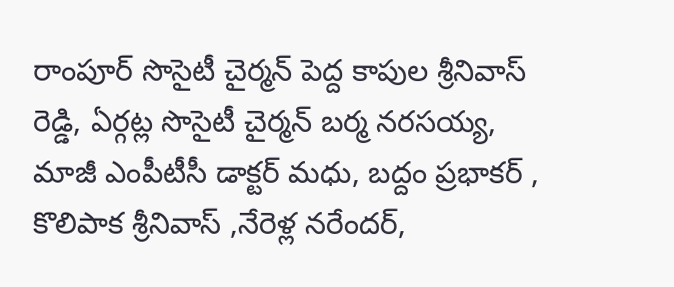రాంపూర్ సొసైటీ చైర్మన్ పెద్ద కాపుల శ్రీనివాస్ రెడ్డి, ఏర్గట్ల సొసైటీ చైర్మన్ బర్మ నరసయ్య, మాజీ ఎంపీటీసీ డాక్టర్ మధు, బద్దం ప్రభాకర్ , కొలిపాక శ్రీనివాస్ ,నేరెళ్ల నరేందర్,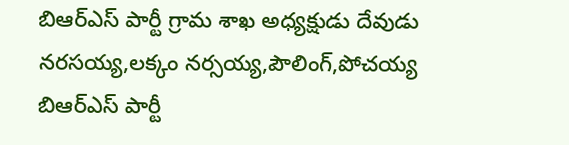బిఆర్ఎస్ పార్టీ గ్రామ శాఖ అధ్యక్షుడు దేవుడు నరసయ్య,లక్కం నర్సయ్య,పౌలింగ్,పోచయ్య బిఆర్ఎస్ పార్టీ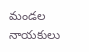మండల నాయకులు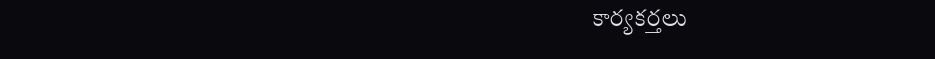కార్యకర్తలు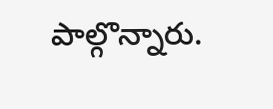పాల్గొన్నారు.